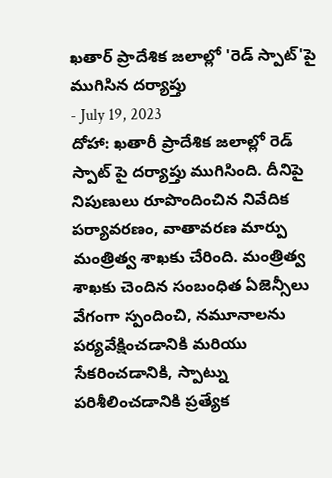ఖతార్ ప్రాదేశిక జలాల్లో 'రెడ్ స్పాట్'పై ముగిసిన దర్యాప్తు
- July 19, 2023
దోహా: ఖతారీ ప్రాదేశిక జలాల్లో రెడ్ స్పాట్ పై దర్యాప్తు ముగిసింది. దీనిపై నిపుణులు రూపొందించిన నివేదిక పర్యావరణం, వాతావరణ మార్పు మంత్రిత్వ శాఖకు చేరింది. మంత్రిత్వ శాఖకు చెందిన సంబంధిత ఏజెన్సీలు వేగంగా స్పందించి, నమూనాలను పర్యవేక్షించడానికి మరియు సేకరించడానికి, స్పాట్ను పరిశీలించడానికి ప్రత్యేక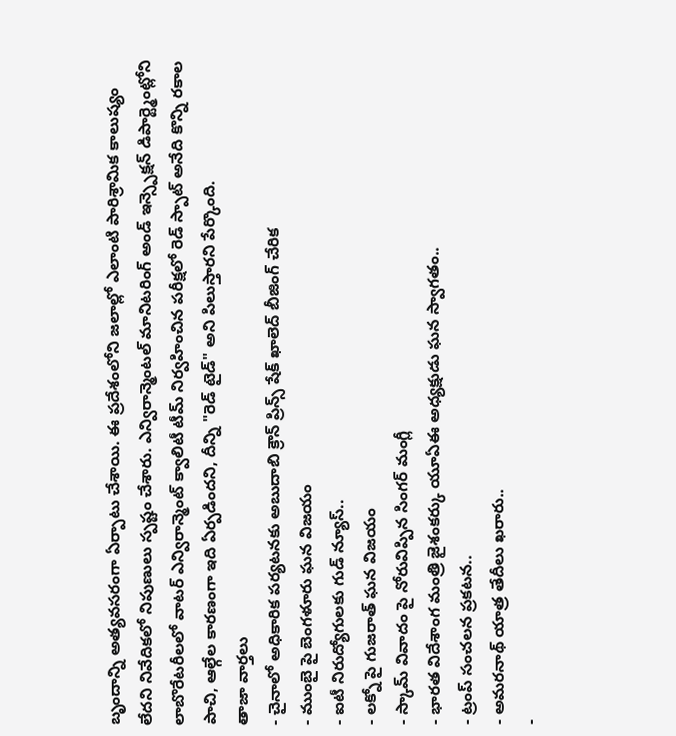బృందాన్ని అత్యవసరంగా ఏర్పాటు చేశాయి. ఈ ప్రదేశంలోని జలాల్లో ఎలాంటి పారిశ్రామిక కాలుష్యం లేదని నివేదికలో నిపుణులు స్పష్టం చేశారు. ఎన్విరాన్మెంటల్ మానిటరింగ్ అండ్ ఇన్స్పెక్షన్ డిపార్ట్మెంట్లోని లాబొరేటరీలలో వాటర్ ఎన్విరాన్మెంట్ క్వాలిటీ టీమ్ నిర్వహించిన పరీక్షలో రెడ్ స్పాట్ అనేది కొన్ని రకాల పాచి, ఆల్గేల కారణంగా ఇది ఏర్పడిందని, దీన్ని "రెడ్ టైడ్" అని పిలుస్తారని పేర్కొంది.
తాజా వార్తలు
- చైనాలో అధికారిక పర్యటనకు అబుదాబి క్రౌన్ ప్రిన్స్ షేక్ ఖాలెద్ బీజింగ్ చేరిక
- ముంబై పై బెంగళూరు ఘన విజయం
- ఐటీ నిరుద్యోగులకు గుడ్ న్యూస్..
- లక్నో పై గుజరాత్ ఘన విజయం
- స్కామ్ వివాదం పై నోరువిప్పిన సింగర్ మంగ్లీ
- భారత విదేశాంగ మంత్రి జైశంకర్కు యూఏఈ అధ్యక్షుడు ఘన స్వాగతం..
- ట్రంప్ సంచలన ప్రకటన..
- అమరనాథ్ యాత్ర తేదీలు ఖరారు..
-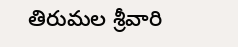తిరుమల శ్రీవారి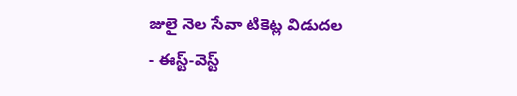జులై నెల సేవా టికెట్ల విడుదల
- ఈస్ట్-వెస్ట్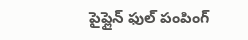పైప్లైన్ ఫుల్ పంపింగ్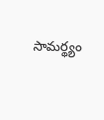సామర్థ్యం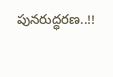పునరుద్ధరణ..!!